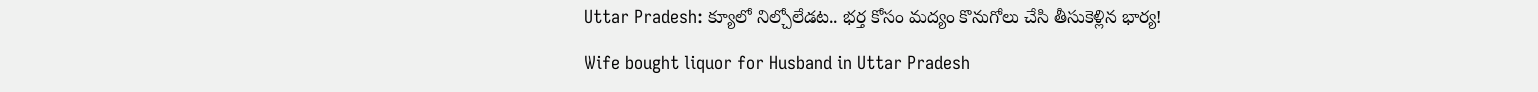Uttar Pradesh: క్యూలో నిల్చోలేడట.. భర్త కోసం మద్యం కొనుగోలు చేసి తీసుకెళ్లిన భార్య!

Wife bought liquor for Husband in Uttar Pradesh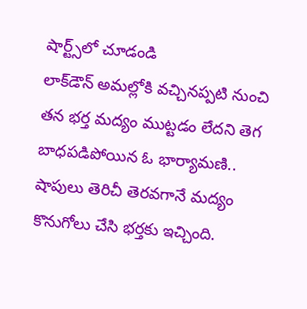షార్ట్స్‌లో చూడండి
లాక్‌డౌన్ అమల్లోకి వచ్చినప్పటి నుంచి తన భర్త మద్యం ముట్టడం లేదని తెగ బాధపడిపోయిన ఓ భార్యామణి.. షాపులు తెరిచీ తెరవగానే మద్యం కొనుగోలు చేసి భర్తకు ఇచ్చింది.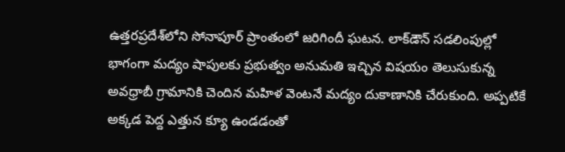ఉత్తరప్రదేశ్‌‌లోని సోనాపూర్ ప్రాంతంలో జరిగిందీ ఘటన. లాక్‌డౌన్ సడలింపుల్లో భాగంగా మద్యం షాపులకు ప్రభుత్వం అనుమతి ఇచ్చిన విషయం తెలుసుకున్న అవధ్రాబీ గ్రామానికి చెందిన మహిళ వెంటనే మద్యం దుకాణానికి చేరుకుంది. అప్పటికే అక్కడ పెద్ద ఎత్తున క్యూ ఉండడంతో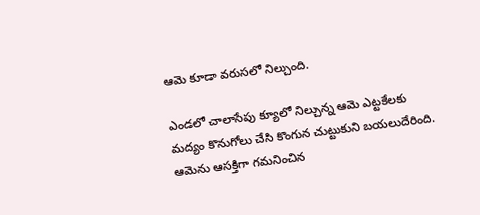ఆమె కూడా వరుసలో నిల్చుంది.

ఎండలో చాలాసేపు క్యూలో నిల్చున్న ఆమె ఎట్టకేలకు మద్యం కొనుగోలు చేసి కొంగున చుట్టుకుని బయలుదేరింది. ఆమెను ఆసక్తిగా గమనించిన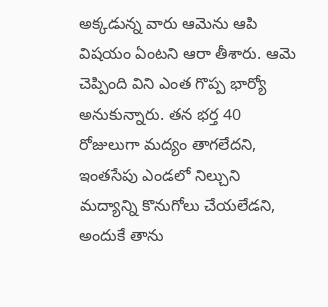అక్కడున్న వారు ఆమెను ఆపి విషయం ఏంటని ఆరా తీశారు. ఆమె చెప్పింది విని ఎంత గొప్ప భార్యో అనుకున్నారు. తన భర్త 40 రోజులుగా మద్యం తాగలేదని, ఇంతసేపు ఎండలో నిల్చుని మద్యాన్ని కొనుగోలు చేయలేడని, అందుకే తాను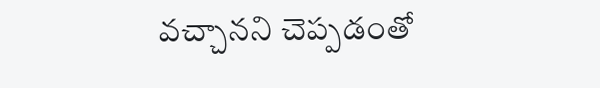వచ్చానని చెప్పడంతో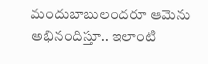మందుబాబులందరూ ఆమెను అభినందిస్తూ.. ఇలాంటి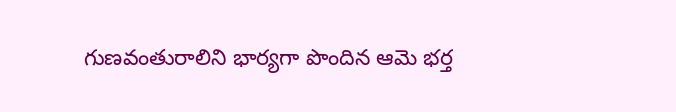గుణవంతురాలిని భార్యగా పొందిన ఆమె భర్త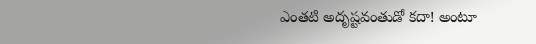ఎంతటి అదృష్టవంతుడో కదా! అంటూ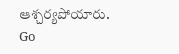ఆశ్చర్యపోయారు.
Go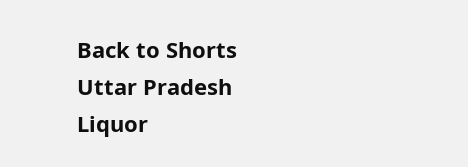Back to Shorts
Uttar Pradesh
Liquor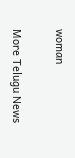woman

More Telugu News